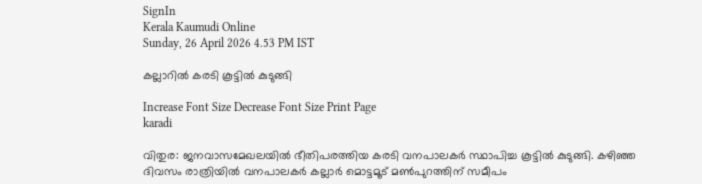SignIn
Kerala Kaumudi Online
Sunday, 26 April 2026 4.53 PM IST

കല്ലാറിൽ കരടി കൂട്ടിൽ കുടുങ്ങി

Increase Font Size Decrease Font Size Print Page
karadi

വിതുര: ജനവാസമേഖലയിൽ ഭീതിപരത്തിയ കരടി വനപാലകർ സ്ഥാപിച്ച കൂട്ടിൽ കുടുങ്ങി. കഴിഞ്ഞ ദിവസം രാത്രിയിൽ വനപാലകർ കല്ലാർ മൊട്ടമൂട് മൺപുറത്തിന് സമീപം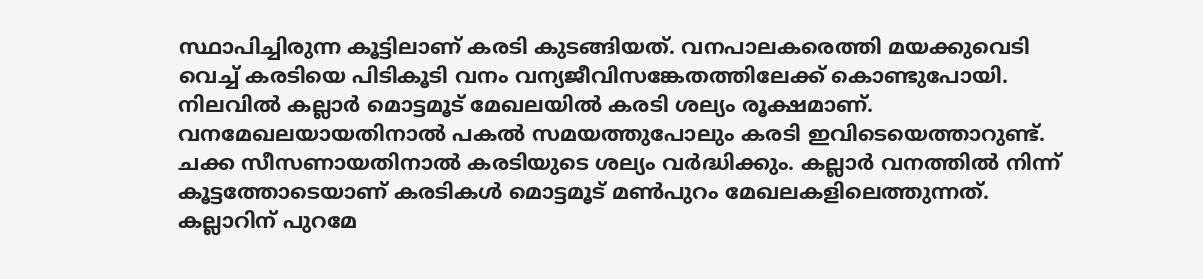സ്ഥാപിച്ചിരുന്ന കൂട്ടിലാണ് കരടി കുടങ്ങിയത്. വനപാലകരെത്തി മയക്കുവെടി വെച്ച് കരടിയെ പിടികൂടി വനം വന്യജീവിസങ്കേതത്തിലേക്ക് കൊണ്ടുപോയി. നിലവിൽ കല്ലാർ മൊട്ടമൂട് മേഖലയിൽ കരടി ശല്യം രൂക്ഷമാണ്. വനമേഖലയായതിനാൽ പകൽ സമയത്തുപോലും കരടി ഇവിടെയെത്താറുണ്ട്. ചക്ക സീസണായതിനാൽ കരടിയുടെ ശല്യം വർദ്ധിക്കും. കല്ലാർ വനത്തിൽ നിന്ന് കൂട്ടത്തോടെയാണ് കരടികൾ മൊട്ടമൂട് മൺപുറം മേഖലകളിലെത്തുന്നത്. കല്ലാറിന് പുറമേ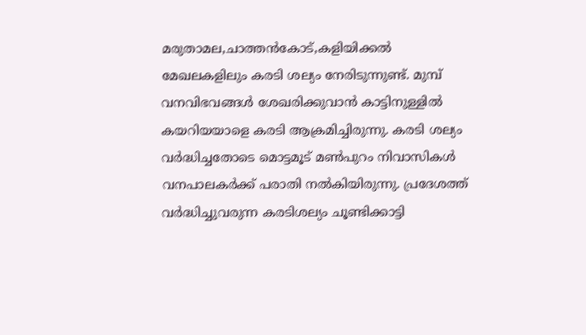മരുതാമല,ചാത്തൻകോട്,കളിയിക്കൽ മേഖലകളിലും കരടി ശല്യം നേരിടുന്നുണ്ട്. മുമ്പ് വനവിഭവങ്ങൾ ശേഖരിക്കുവാൻ കാട്ടിനുള്ളിൽ കയറിയയാളെ കരടി ആക്രമിച്ചിരുന്നു. കരടി ശല്യം വർദ്ധിച്ചതോടെ മൊട്ടമൂട് മൺപുറം നിവാസികൾ വനപാലകർക്ക് പരാതി നൽകിയിരുന്നു. പ്രദേശത്ത് വർദ്ധിച്ചുവരുന്ന കരടിശല്യം ചൂണ്ടിക്കാട്ടി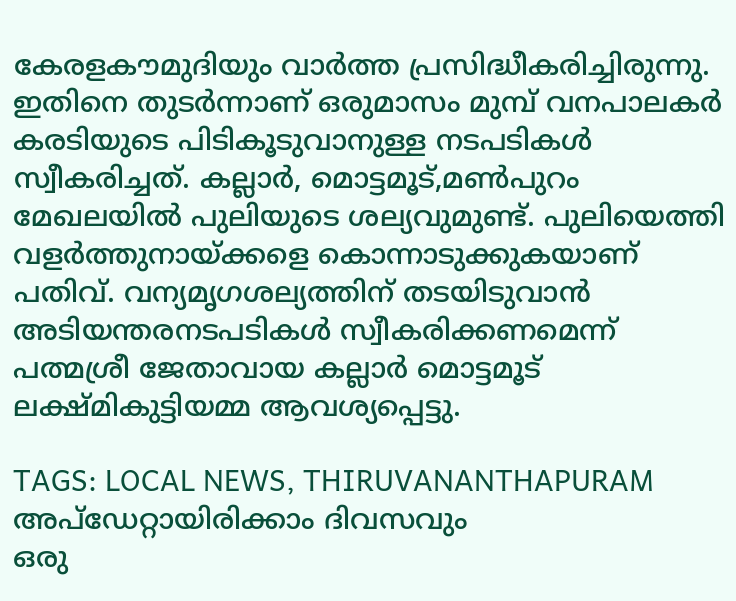കേരളകൗമുദിയും വാർത്ത പ്രസിദ്ധീകരിച്ചിരുന്നു. ഇതിനെ തുടർന്നാണ് ഒരുമാസം മുമ്പ് വനപാലകർ കരടിയുടെ പിടികൂടുവാനുള്ള നടപടികൾ സ്വീകരിച്ചത്. കല്ലാർ, മൊട്ടമൂട്,മൺപുറം മേഖലയിൽ പുലിയുടെ ശല്യവുമുണ്ട്. പുലിയെത്തി വളർത്തുനായ്ക്കളെ കൊന്നാടുക്കുകയാണ് പതിവ്. വന്യമൃഗശല്യത്തിന് തടയിടുവാൻ അടിയന്തരനടപടികൾ സ്വീകരിക്കണമെന്ന് പത്മശ്രീ ജേതാവായ കല്ലാർ മൊട്ടമൂട് ലക്ഷ്മികുട്ടിയമ്മ ആവശ്യപ്പെട്ടു.

TAGS: LOCAL NEWS, THIRUVANANTHAPURAM
അപ്ഡേറ്റായിരിക്കാം ദിവസവും
ഒരു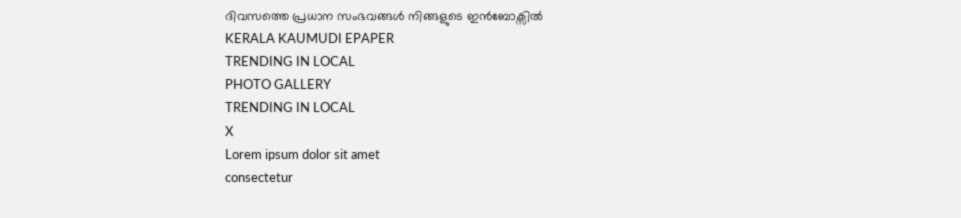ദിവസത്തെ പ്രധാന സംഭവങ്ങൾ നിങ്ങളുടെ ഇൻബോക്സിൽ
KERALA KAUMUDI EPAPER
TRENDING IN LOCAL
PHOTO GALLERY
TRENDING IN LOCAL
X
Lorem ipsum dolor sit amet
consectetur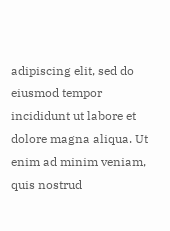adipiscing elit, sed do eiusmod tempor incididunt ut labore et dolore magna aliqua. Ut enim ad minim veniam, quis nostrud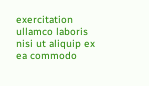exercitation ullamco laboris nisi ut aliquip ex ea commodo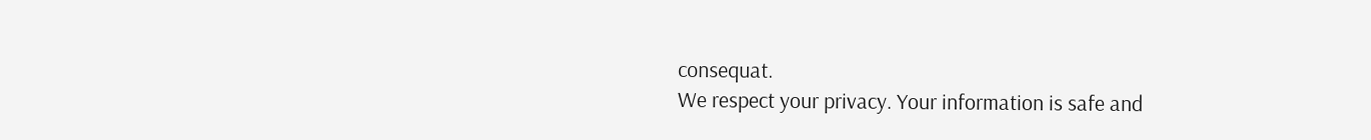consequat.
We respect your privacy. Your information is safe and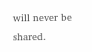will never be shared.